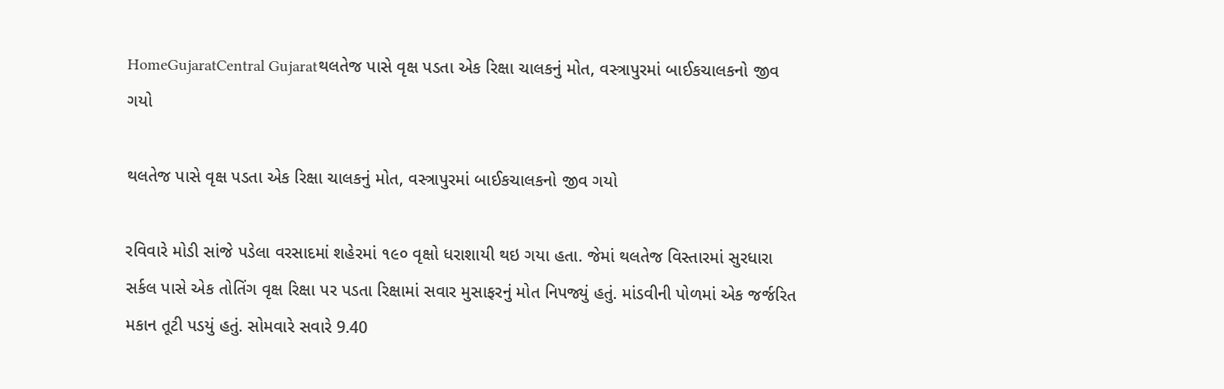HomeGujaratCentral Gujaratથલતેજ પાસે વૃક્ષ પડતા એક રિક્ષા ચાલકનું મોત, વસ્ત્રાપુરમાં બાઈકચાલકનો જીવ ગયો

થલતેજ પાસે વૃક્ષ પડતા એક રિક્ષા ચાલકનું મોત, વસ્ત્રાપુરમાં બાઈકચાલકનો જીવ ગયો

રવિવારે મોડી સાંજે પડેલા વરસાદમાં શહેરમાં ૧૯૦ વૃક્ષો ધરાશાયી થઇ ગયા હતા. જેમાં થલતેજ વિસ્તારમાં સુરધારા સર્કલ પાસે એક તોતિંગ વૃક્ષ રિક્ષા પર પડતા રિક્ષામાં સવાર મુસાફરનું મોત નિપજ્યું હતું. માંડવીની પોળમાં એક જર્જરિત મકાન તૂટી પડયું હતું. સોમવારે સવારે 9.40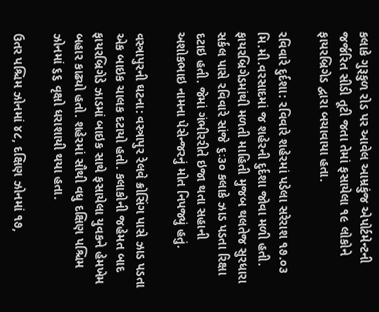કલાકે ગુરૂકુળ રોડ પર આવેલ આમ્રકુંજ એપોર્ટમેન્ટની જર્જરિત સીડી તૂટી જતા તેમાં ફસાયેલા ૧૯ લોકોને ફાયરબ્રિગેડ દ્વારા બચાવાયા હતા.

રવિવારે દુર્દશા: રવિવારે શહેરમાં પડેલા સરેરાશ ૧૭.૦૩ મિ.મી.વરસાદમાં જ શહેરની દુર્દશા જોવા મળી હતી. ફાયરબ્રિગેડમાંથી મળતી માહિતી મુજબ થલતેજ સુરધારા સર્કલ પાસે રવિવારે સાંજે ૬ઃ૩૦ કલાકે ઝાડ પડતા રિક્ષા દટાઇ હતી. જેમાં ગંભીરરીતે ઇજા થતા સહાની અશોકભાઇ નામના પેસેન્જરનું મોત નિપજ્યું હતું.

વસ્ત્રાપુરની ઘટના: વસ્ત્રાપુર રેલવે ક્રોસિંગ પાસે ઝાડ પડતા એક બાઇક ચાલક દટાયો હતો. કલાકોની જહેમત બાદ ફાયરબ્રિગેડે ઝાડમાં બાઇક સાથે ફસાયેલા યુવકને હેમખેમ બહાર કાઢ્યો હતો. શહેરમાં સૌથી વધુ દક્ષિણ પશ્ચિમ ઝોનમાં ૬૬ વૃક્ષો ધરાશાયી થયા હતા.

ઉતર પશ્ચિમ ઝોનમાં ૪૮, દક્ષિણ ઝોનમાં ૧૭,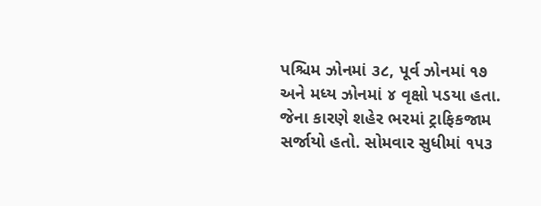પશ્ચિમ ઝોનમાં ૩૮, પૂર્વ ઝોનમાં ૧૭ અને મધ્ય ઝોનમાં ૪ વૃક્ષો પડયા હતા. જેના કારણે શહેર ભરમાં ટ્રાફિકજામ સર્જાયો હતો. સોમવાર સુધીમાં ૧૫૩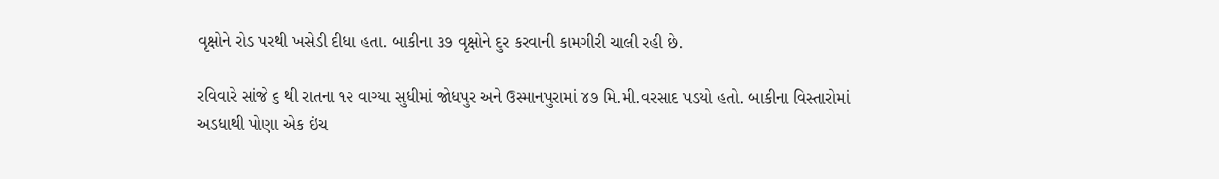વૃક્ષોને રોડ પરથી ખસેડી દીધા હતા. બાકીના ૩૭ વૃક્ષોને દુર કરવાની કામગીરી ચાલી રહી છે.

રવિવારે સાંજે ૬ થી રાતના ૧૨ વાગ્યા સુધીમાં જોધપુર અને ઉસ્માનપુરામાં ૪૭ મિ.મી.વરસાદ પડયો હતો. બાકીના વિસ્તારોમાં અડધાથી પોણા એક ઇંચ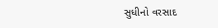સુધીનો વરસાદ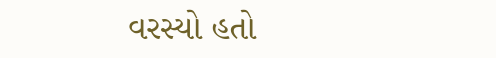વરસ્યો હતો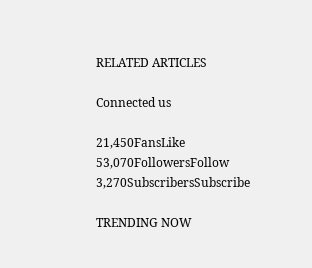RELATED ARTICLES

Connected us

21,450FansLike
53,070FollowersFollow
3,270SubscribersSubscribe

TRENDING NOW